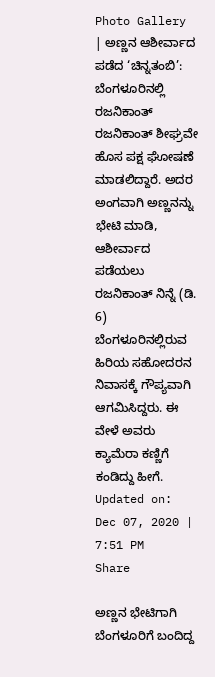Photo Gallery | ಅಣ್ಣನ ಆಶೀರ್ವಾದ ಪಡೆದ ‘ಚಿನ್ನತಂಬಿ’: ಬೆಂಗಳೂರಿನಲ್ಲಿ ರಜನಿಕಾಂತ್
ರಜನಿಕಾಂತ್ ಶೀಘ್ರವೇ ಹೊಸ ಪಕ್ಷ ಘೋಷಣೆ ಮಾಡಲಿದ್ದಾರೆ. ಅದರ ಅಂಗವಾಗಿ ಅಣ್ಣನನ್ನು ಭೇಟಿ ಮಾಡಿ, ಆಶೀರ್ವಾದ ಪಡೆಯಲು ರಜನಿಕಾಂತ್ ನಿನ್ನೆ (ಡಿ. 6) ಬೆಂಗಳೂರಿನಲ್ಲಿರುವ ಹಿರಿಯ ಸಹೋದರನ ನಿವಾಸಕ್ಕೆ ಗೌಪ್ಯವಾಗಿ ಆಗಮಿಸಿದ್ದರು. ಈ ವೇಳೆ ಅವರು ಕ್ಯಾಮೆರಾ ಕಣ್ಣಿಗೆ ಕಂಡಿದ್ದು ಹೀಗೆ.
Updated on: Dec 07, 2020 | 7:51 PM
Share

ಅಣ್ಣನ ಭೇಟಿಗಾಗಿ ಬೆಂಗಳೂರಿಗೆ ಬಂದಿದ್ದ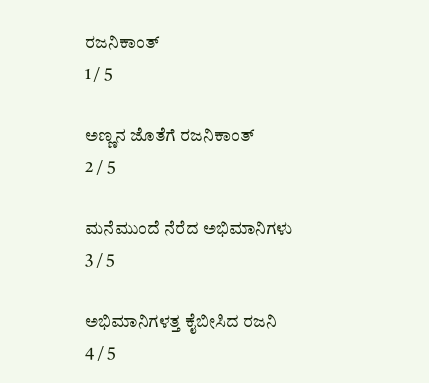ರಜನಿಕಾಂತ್
1 / 5

ಅಣ್ಣನ ಜೊತೆಗೆ ರಜನಿಕಾಂತ್
2 / 5

ಮನೆಮುಂದೆ ನೆರೆದ ಅಭಿಮಾನಿಗಳು
3 / 5

ಅಭಿಮಾನಿಗಳತ್ತ ಕೈಬೀಸಿದ ರಜನಿ
4 / 5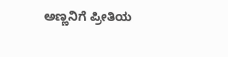ಅಣ್ಣನಿಗೆ ಪ್ರೀತಿಯ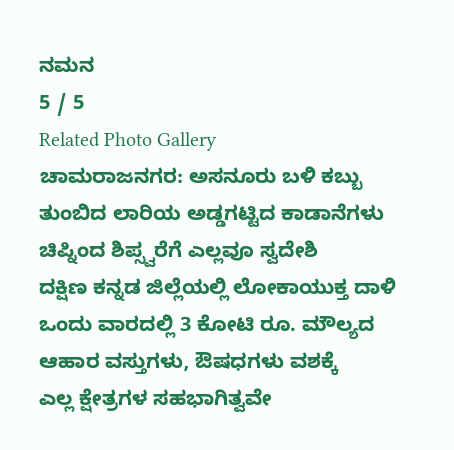ನಮನ
5 / 5
Related Photo Gallery
ಚಾಮರಾಜನಗರ: ಅಸನೂರು ಬಳಿ ಕಬ್ಬು ತುಂಬಿದ ಲಾರಿಯ ಅಡ್ಡಗಟ್ಟಿದ ಕಾಡಾನೆಗಳು
ಚಿಪ್ನಿಂದ ಶಿಪ್ಸ್ವರೆಗೆ ಎಲ್ಲವೂ ಸ್ವದೇಶಿ
ದಕ್ಷಿಣ ಕನ್ನಡ ಜಿಲ್ಲೆಯಲ್ಲಿ ಲೋಕಾಯುಕ್ತ ದಾಳಿ
ಒಂದು ವಾರದಲ್ಲಿ 3 ಕೋಟಿ ರೂ. ಮೌಲ್ಯದ ಆಹಾರ ವಸ್ತುಗಳು, ಔಷಧಗಳು ವಶಕ್ಕೆ
ಎಲ್ಲ ಕ್ಷೇತ್ರಗಳ ಸಹಭಾಗಿತ್ವವೇ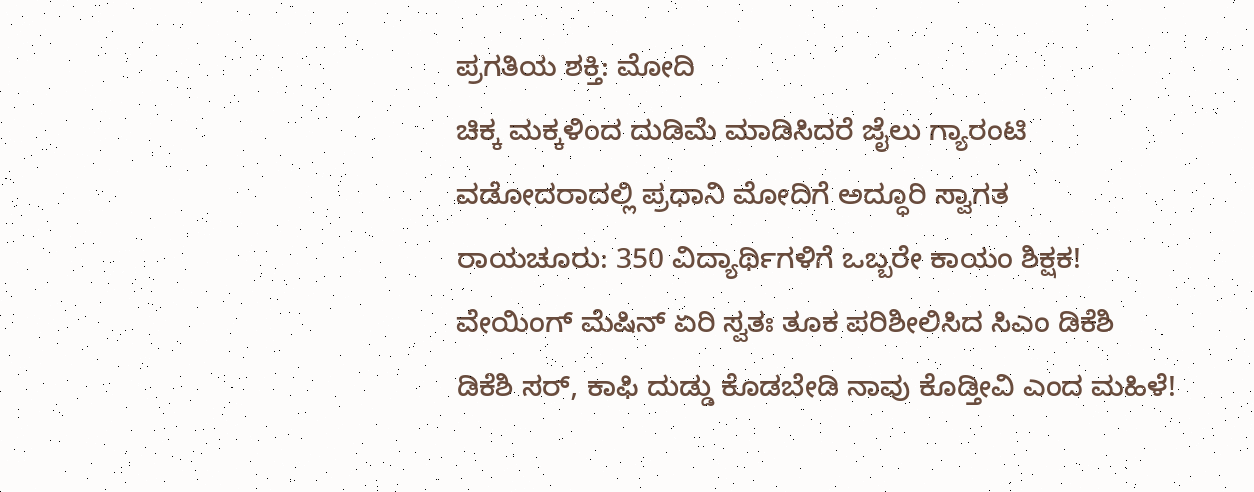ಪ್ರಗತಿಯ ಶಕ್ತಿ: ಮೋದಿ
ಚಿಕ್ಕ ಮಕ್ಕಳಿಂದ ದುಡಿಮೆ ಮಾಡಿಸಿದರೆ ಜೈಲು ಗ್ಯಾರಂಟಿ
ವಡೋದರಾದಲ್ಲಿ ಪ್ರಧಾನಿ ಮೋದಿಗೆ ಅದ್ಧೂರಿ ಸ್ವಾಗತ
ರಾಯಚೂರು: 350 ವಿದ್ಯಾರ್ಥಿಗಳಿಗೆ ಒಬ್ಬರೇ ಕಾಯಂ ಶಿಕ್ಷಕ!
ವೇಯಿಂಗ್ ಮೆಷಿನ್ ಏರಿ ಸ್ವತಃ ತೂಕ ಪರಿಶೀಲಿಸಿದ ಸಿಎಂ ಡಿಕೆಶಿ
ಡಿಕೆಶಿ ಸರ್, ಕಾಫಿ ದುಡ್ಡು ಕೊಡಬೇಡಿ ನಾವು ಕೊಡ್ತೀವಿ ಎಂದ ಮಹಿಳೆ!